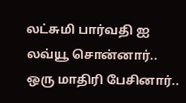லட்சுமி பார்வதி ஐ லவ்யூ சொன்னார்.. ஒரு மாதிரி பேசினார்..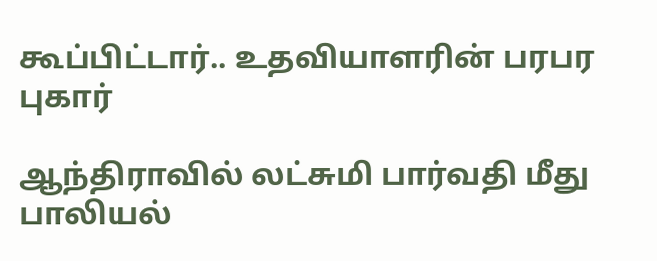கூப்பிட்டார்.. உதவியாளரின் பரபர புகார்

ஆந்திராவில் லட்சுமி பார்வதி மீது பாலியல்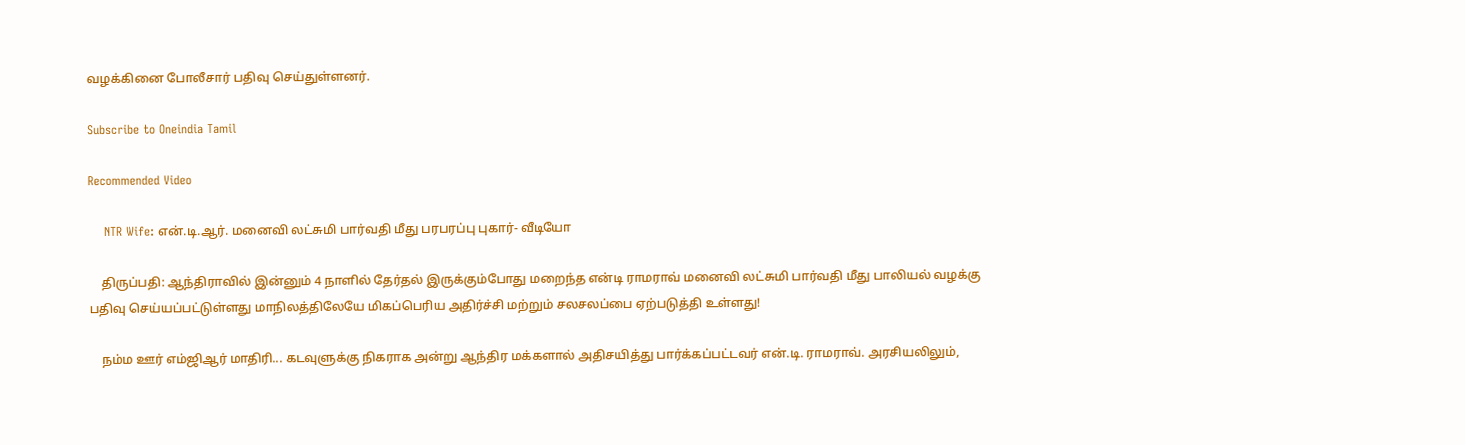வழக்கினை போலீசார் பதிவு செய்துள்ளனர்.

Subscribe to Oneindia Tamil

Recommended Video

    NTR Wife: என்.டி.ஆர். மனைவி லட்சுமி பார்வதி மீது பரபரப்பு புகார்- வீடியோ

    திருப்பதி: ஆந்திராவில் இன்னும் 4 நாளில் தேர்தல் இருக்கும்போது மறைந்த என்டி ராமராவ் மனைவி லட்சுமி பார்வதி மீது பாலியல் வழக்கு பதிவு செய்யப்பட்டுள்ளது மாநிலத்திலேயே மிகப்பெரிய அதிர்ச்சி மற்றும் சலசலப்பை ஏற்படுத்தி உள்ளது!

    நம்ம ஊர் எம்ஜிஆர் மாதிரி... கடவுளுக்கு நிகராக அன்று ஆந்திர மக்களால் அதிசயித்து பார்க்கப்பட்டவர் என்.டி. ராமராவ். அரசியலிலும்,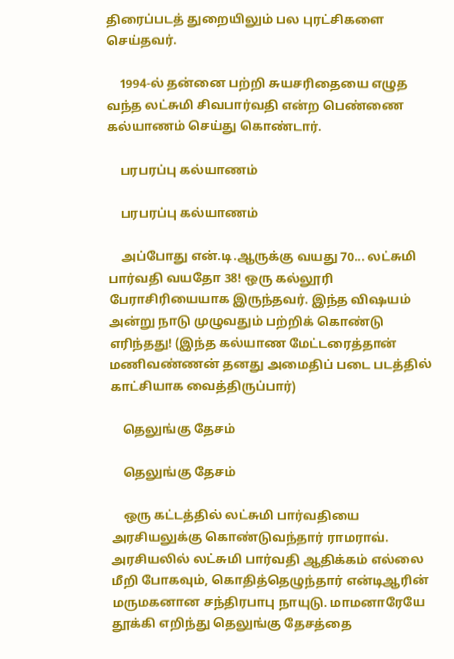திரைப்படத் துறையிலும் பல புரட்சிகளை செய்தவர்.

    1994-ல் தன்னை பற்றி சுயசரிதையை எழுத வந்த லட்சுமி சிவபார்வதி என்ற பெண்ணை கல்யாணம் செய்து கொண்டார்.

    பரபரப்பு கல்யாணம்

    பரபரப்பு கல்யாணம்

    அப்போது என்.டி.ஆருக்கு வயது 70... லட்சுமி பார்வதி வயதோ 38! ஒரு கல்லூரி பேராசிரியையாக இருந்தவர். இந்த விஷயம் அன்று நாடு முழுவதும் பற்றிக் கொண்டு எரிந்தது! (இந்த கல்யாண மேட்டரைத்தான் மணிவண்ணன் தனது அமைதிப் படை படத்தில் காட்சியாக வைத்திருப்பார்)

    தெலுங்கு தேசம்

    தெலுங்கு தேசம்

    ஒரு கட்டத்தில் லட்சுமி பார்வதியை அரசியலுக்கு கொண்டுவந்தார் ராமராவ். அரசியலில் லட்சுமி பார்வதி ஆதிக்கம் எல்லை மீறி போகவும், கொதித்தெழுந்தார் என்டிஆரின் மருமகனான சந்திரபாபு நாயுடு. மாமனாரேயே தூக்கி எறிந்து தெலுங்கு தேசத்தை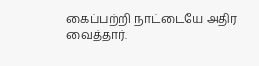கைப்பற்றி நாட்டையே அதிர வைத்தார்.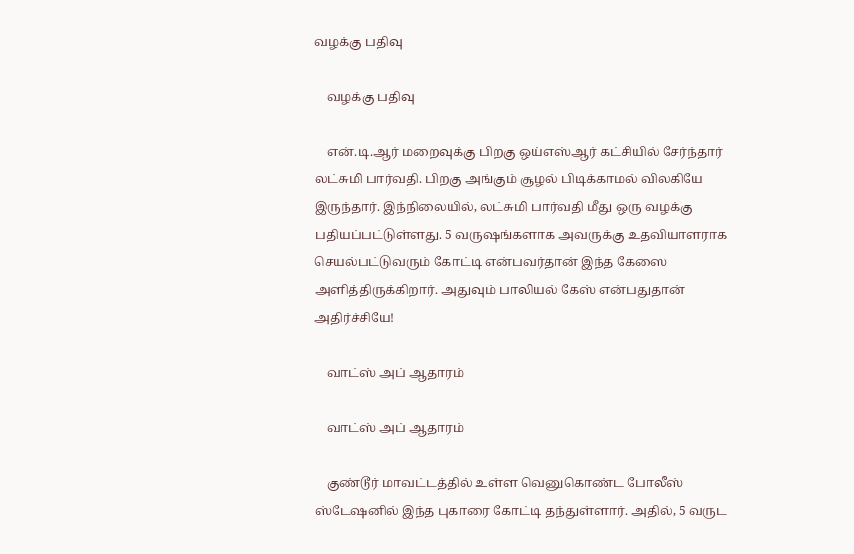வழக்கு பதிவு

    வழக்கு பதிவு

    என்.டி.ஆர் மறைவுக்கு பிறகு ஒய்எஸ்ஆர் கட்சியில் சேர்ந்தார் லட்சுமி பார்வதி. பிறகு அங்கும் சூழல் பிடிக்காமல் விலகியே இருந்தார். இந்நிலையில், லட்சுமி பார்வதி மீது ஒரு வழக்கு பதியப்பட்டுள்ளது. 5 வருஷங்களாக அவருக்கு உதவியாளராக செயல்பட்டுவரும் கோட்டி என்பவர்தான் இந்த கேஸை அளித்திருக்கிறார். அதுவும் பாலியல் கேஸ் என்பதுதான் அதிர்ச்சியே!

    வாட்ஸ் அப் ஆதாரம்

    வாட்ஸ் அப் ஆதாரம்

    குண்டூர் மாவட்டத்தில் உள்ள வெனுகொண்ட போலீஸ் ஸ்டேஷனில் இந்த புகாரை கோட்டி தந்துள்ளார். அதில், 5 வருட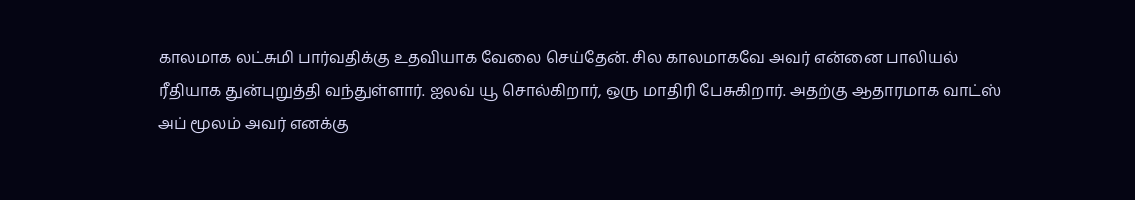காலமாக லட்சுமி பார்வதிக்கு உதவியாக வேலை செய்தேன். சில காலமாகவே அவர் என்னை பாலியல் ரீதியாக துன்புறுத்தி வந்துள்ளார். ஐலவ் யூ சொல்கிறார், ஒரு மாதிரி பேசுகிறார். அதற்கு ஆதாரமாக வாட்ஸ் அப் மூலம் அவர் எனக்கு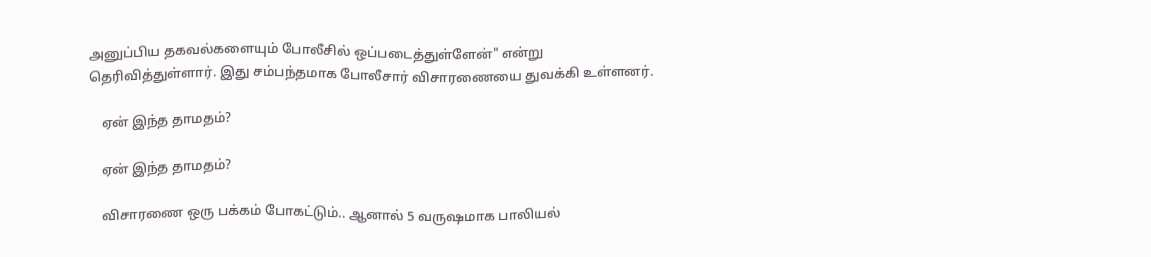அனுப்பிய தகவல்களையும் போலீசில் ஒப்படைத்துள்ளேன்" என்று தெரிவித்துள்ளார். இது சம்பந்தமாக போலீசார் விசாரணையை துவக்கி உள்ளனர்.

    ஏன் இந்த தாமதம்?

    ஏன் இந்த தாமதம்?

    விசாரணை ஒரு பக்கம் போகட்டும்.. ஆனால் 5 வருஷமாக பாலியல்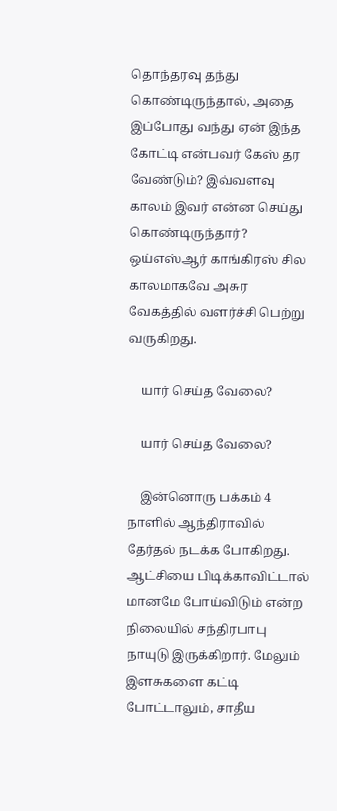தொந்தரவு தந்து கொண்டிருந்தால், அதை இப்போது வந்து ஏன் இந்த கோட்டி என்பவர் கேஸ் தர வேண்டும்? இவ்வளவு காலம் இவர் என்ன செய்து கொண்டிருந்தார்? ஒய்எஸ்ஆர் காங்கிரஸ் சில காலமாகவே அசுர வேகத்தில் வளர்ச்சி பெற்று வருகிறது.

    யார் செய்த வேலை?

    யார் செய்த வேலை?

    இன்னொரு பக்கம் 4 நாளில் ஆந்திராவில் தேர்தல் நடக்க போகிறது. ஆட்சியை பிடிக்காவிட்டால் மானமே போய்விடும் என்ற நிலையில் சந்திரபாபு நாயுடு இருக்கிறார். மேலும் இளசுகளை கட்டி போட்டாலும், சாதீய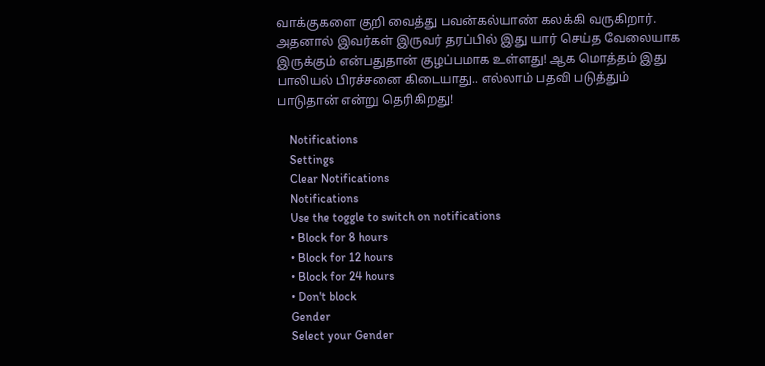வாக்குகளை குறி வைத்து பவன்கல்யாண் கலக்கி வருகிறார். அதனால் இவர்கள் இருவர் தரப்பில் இது யார் செய்த வேலையாக இருக்கும் என்பதுதான் குழப்பமாக உள்ளது! ஆக மொத்தம் இது பாலியல் பிரச்சனை கிடையாது.. எல்லாம் பதவி படுத்தும் பாடுதான் என்று தெரிகிறது!

    Notifications
    Settings
    Clear Notifications
    Notifications
    Use the toggle to switch on notifications
    • Block for 8 hours
    • Block for 12 hours
    • Block for 24 hours
    • Don't block
    Gender
    Select your Gender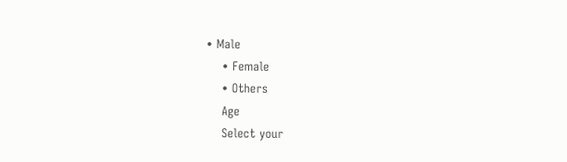• Male
    • Female
    • Others
    Age
    Select your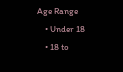Age Range
    • Under 18
    • 18 to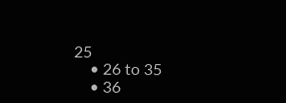25
    • 26 to 35
    • 36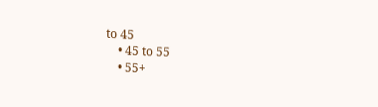to 45
    • 45 to 55
    • 55+